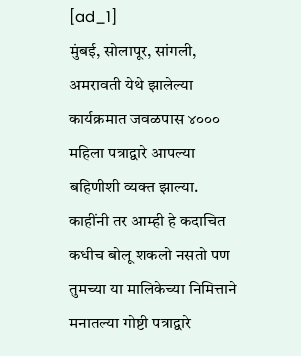[ad_1]
मुंबई, सोलापूर, सांगली, अमरावती येथे झालेल्या कार्यक्रमात जवळपास ४००० महिला पत्राद्वारे आपल्या बहिणीशी व्यक्त झाल्या. काहींनी तर आम्ही हे कदाचित कधीच बोलू शकलो नसतो पण तुमच्या या मालिकेच्या निमित्ताने मनातल्या गोष्टी पत्राद्वारे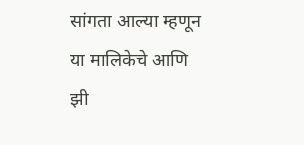सांगता आल्या म्हणून या मालिकेचे आणि झी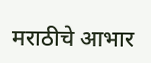मराठीचे आभार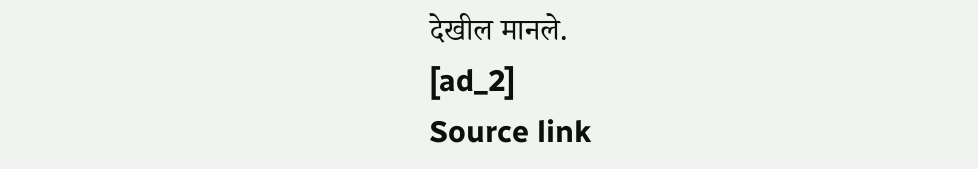देखील मानले.
[ad_2]
Source link